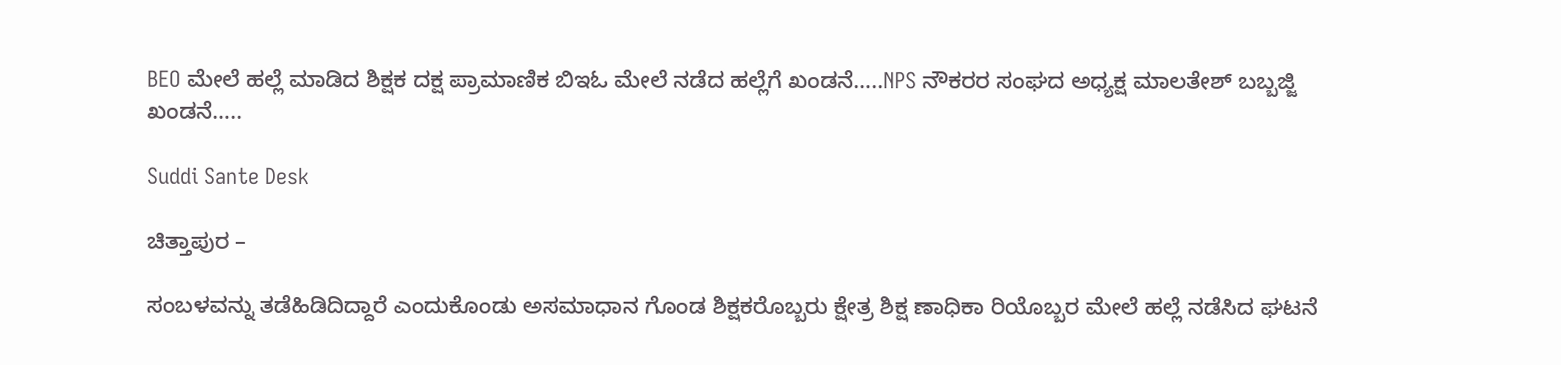BEO ಮೇಲೆ ಹಲ್ಲೆ ಮಾಡಿದ ಶಿಕ್ಷಕ ದಕ್ಷ ಪ್ರಾಮಾಣಿಕ ಬಿಇಓ ಮೇಲೆ ನಡೆದ ಹಲ್ಲೆಗೆ ಖಂಡನೆ…..NPS ನೌಕರರ ಸಂಘದ ಅಧ್ಯಕ್ಷ ಮಾಲತೇಶ್ ಬಬ್ಬಜ್ಜಿ ಖಂಡನೆ…..

Suddi Sante Desk

ಚಿತ್ತಾಪುರ –

ಸಂಬಳವನ್ನು ತಡೆಹಿಡಿದಿದ್ದಾರೆ ಎಂದುಕೊಂಡು ಅಸಮಾಧಾನ ಗೊಂಡ ಶಿಕ್ಷಕರೊಬ್ಬರು ಕ್ಷೇತ್ರ ಶಿಕ್ಷ ಣಾಧಿಕಾ ರಿಯೊಬ್ಬರ ಮೇಲೆ ಹಲ್ಲೆ ನಡೆಸಿದ ಘಟನೆ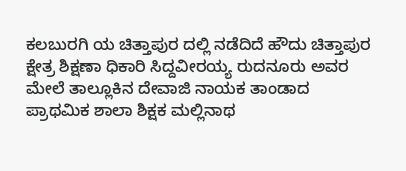ಕಲಬುರಗಿ ಯ ಚಿತ್ತಾಪುರ ದಲ್ಲಿ ನಡೆದಿದೆ ಹೌದು ಚಿತ್ತಾಪುರ ಕ್ಷೇತ್ರ ಶಿಕ್ಷಣಾ ಧಿಕಾರಿ ಸಿದ್ದವೀರಯ್ಯ ರುದನೂರು ಅವರ ಮೇಲೆ ತಾಲ್ಲೂಕಿನ ದೇವಾಜಿ ನಾಯಕ ತಾಂಡಾದ ಪ್ರಾಥಮಿಕ ಶಾಲಾ ಶಿಕ್ಷಕ ಮಲ್ಲಿನಾಥ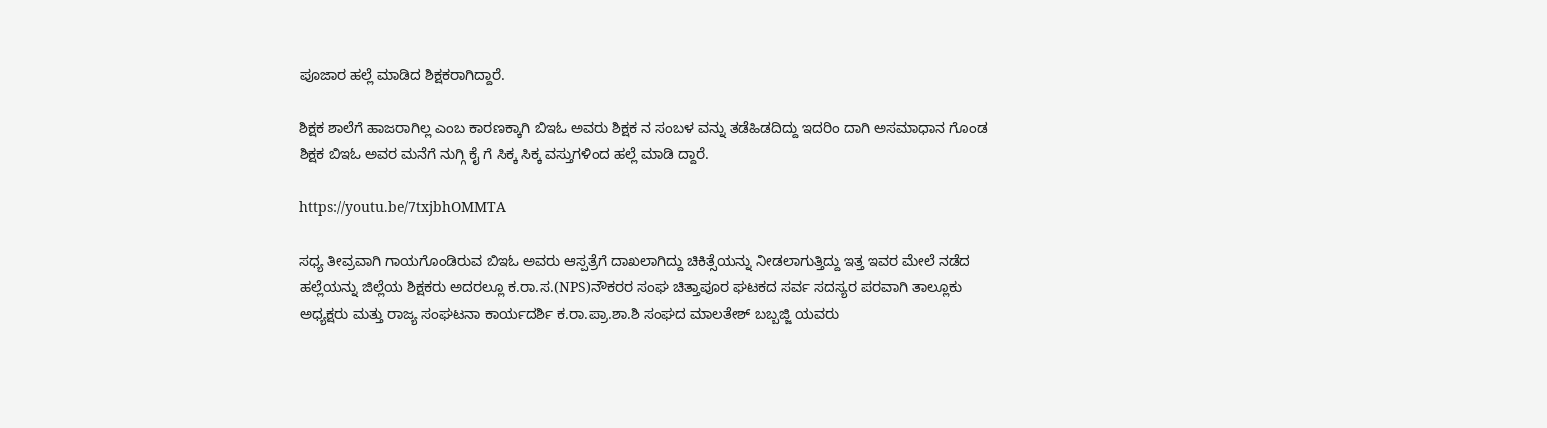ಪೂಜಾರ ಹಲ್ಲೆ ಮಾಡಿದ ಶಿಕ್ಷಕರಾಗಿದ್ದಾರೆ.

ಶಿಕ್ಷಕ ಶಾಲೆಗೆ ಹಾಜರಾಗಿಲ್ಲ ಎಂಬ ಕಾರಣಕ್ಕಾಗಿ ಬಿಇಓ ಅವರು ಶಿಕ್ಷಕ ನ ಸಂಬಳ ವನ್ನು ತಡೆಹಿಡದಿದ್ದು ಇದರಿಂ ದಾಗಿ ಅಸಮಾಧಾನ ಗೊಂಡ ಶಿಕ್ಷಕ ಬಿಇಓ ಅವರ ಮನೆಗೆ ನುಗ್ಗಿ ಕೈ ಗೆ ಸಿಕ್ಕ ಸಿಕ್ಕ ವಸ್ತುಗಳಿಂದ ಹಲ್ಲೆ ಮಾಡಿ ದ್ದಾರೆ.

https://youtu.be/7txjbhOMMTA

ಸಧ್ಯ ತೀವ್ರವಾಗಿ ಗಾಯಗೊಂಡಿರುವ ಬಿಇಓ ಅವರು ಆಸ್ಪತ್ರೆಗೆ ದಾಖಲಾಗಿದ್ದು ಚಿಕಿತ್ಸೆಯನ್ನು ನೀಡಲಾಗುತ್ತಿದ್ದು ಇತ್ತ ಇವರ ಮೇಲೆ ನಡೆದ ಹಲ್ಲೆಯನ್ನು ಜಿಲ್ಲೆಯ ಶಿಕ್ಷಕರು ಅದರಲ್ಲೂ ಕ.ರಾ.ಸ.(NPS)ನೌಕರರ ಸಂಘ ಚಿತ್ತಾಪೂರ ಘಟಕದ ಸರ್ವ ಸದಸ್ಯರ ಪರವಾಗಿ ತಾಲ್ಲೂಕು ಅಧ್ಯಕ್ಷರು ಮತ್ತು ರಾಜ್ಯ ಸಂಘಟನಾ ಕಾರ್ಯದರ್ಶಿ ಕ.ರಾ.ಪ್ರಾ.ಶಾ.ಶಿ ಸಂಘದ ಮಾಲತೇಶ್ ಬಬ್ಬಜ್ಜಿ ಯವರು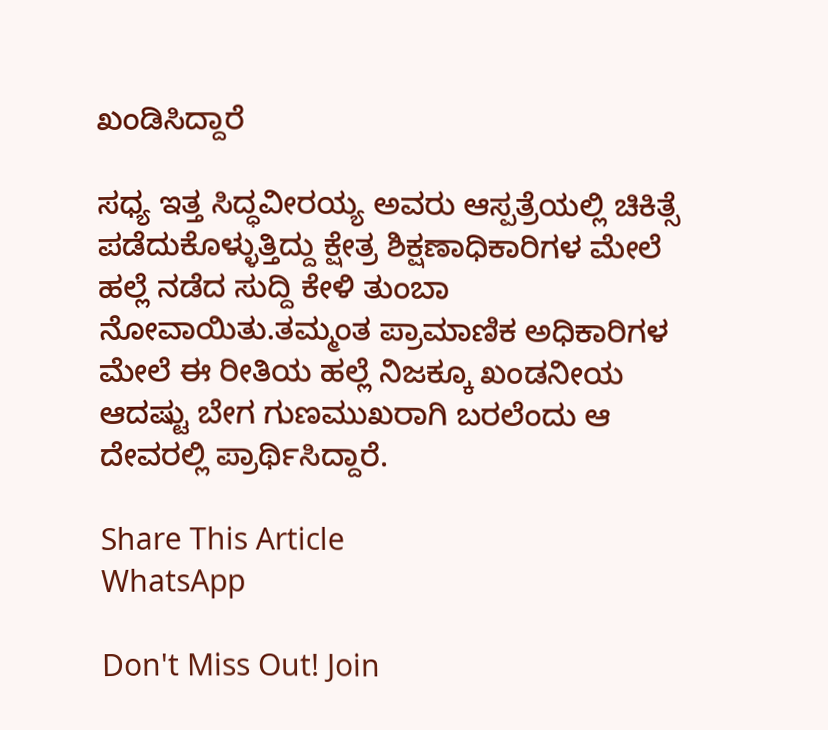ಖಂಡಿಸಿದ್ದಾರೆ

ಸಧ್ಯ ಇತ್ತ ಸಿದ್ಧವೀರಯ್ಯ ಅವರು ಆಸ್ಪತ್ರೆಯಲ್ಲಿ ಚಿಕಿತ್ಸೆ ಪಡೆದುಕೊಳ್ಳುತ್ತಿದ್ದು ಕ್ಷೇತ್ರ ಶಿಕ್ಷಣಾಧಿಕಾರಿಗಳ ಮೇಲೆ ಹಲ್ಲೆ ನಡೆದ ಸುದ್ದಿ ಕೇಳಿ ತುಂಬಾ ನೋವಾಯಿತು.ತಮ್ಮಂತ ಪ್ರಾಮಾಣಿಕ ಅಧಿಕಾರಿಗಳ ಮೇಲೆ ಈ ರೀತಿಯ ಹಲ್ಲೆ ನಿಜಕ್ಕೂ ಖಂಡನೀಯ ಆದಷ್ಟು ಬೇಗ ಗುಣಮುಖರಾಗಿ ಬರಲೆಂದು ಆ ದೇವರಲ್ಲಿ ಪ್ರಾರ್ಥಿಸಿದ್ದಾರೆ.

Share This Article
WhatsApp

Don't Miss Out! Join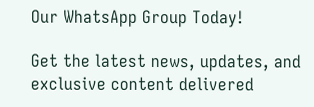Our WhatsApp Group Today!

Get the latest news, updates, and exclusive content delivered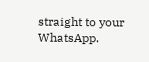straight to your WhatsApp.